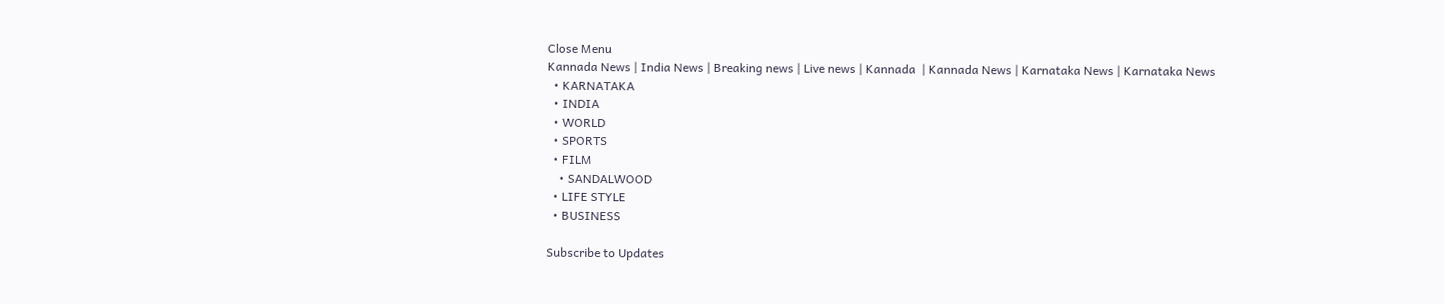Close Menu
Kannada News | India News | Breaking news | Live news | Kannada  | Kannada News | Karnataka News | Karnataka News
  • KARNATAKA
  • INDIA
  • WORLD
  • SPORTS
  • FILM
    • SANDALWOOD
  • LIFE STYLE
  • BUSINESS

Subscribe to Updates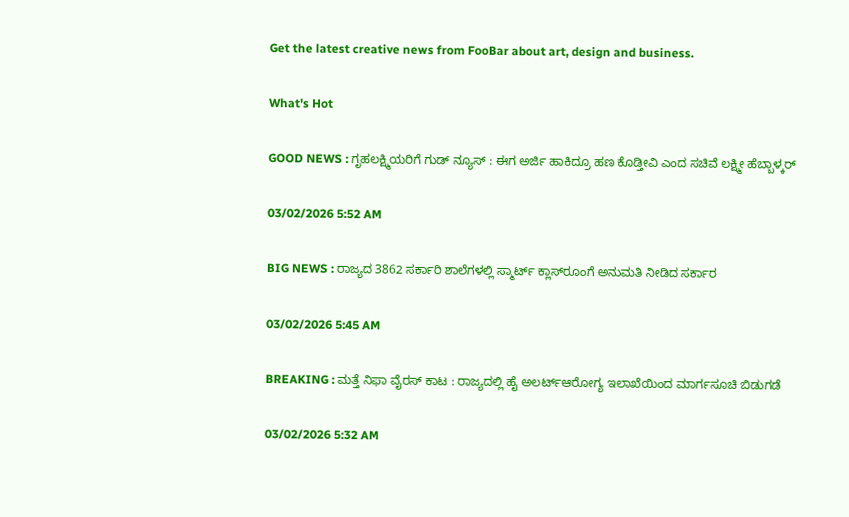Get the latest creative news from FooBar about art, design and business.

What's Hot

GOOD NEWS : ಗೃಹಲಕ್ಷ್ಮಿಯರಿಗೆ ಗುಡ್ ನ್ಯೂಸ್ : ಈಗ ಅರ್ಜಿ ಹಾಕಿದ್ರೂ ಹಣ ಕೊಡ್ತೀವಿ ಎಂದ ಸಚಿವೆ ಲಕ್ಷ್ಮೀ ಹೆಬ್ಬಾಳ್ಕರ್

03/02/2026 5:52 AM

BIG NEWS : ರಾಜ್ಯದ 3862 ಸರ್ಕಾರಿ ಶಾಲೆಗಳಲ್ಲಿ ಸ್ಮಾರ್ಟ್ ಕ್ಲಾಸ್‌ರೂಂಗೆ ಅನುಮತಿ ನೀಡಿದ ಸರ್ಕಾರ

03/02/2026 5:45 AM

BREAKING : ಮತ್ತೆ ನಿಫಾ ವೈರಸ್ ಕಾಟ : ರಾಜ್ಯದಲ್ಲಿ ಹೈ ಅಲರ್ಟ್ಆರೋಗ್ಯ ಇಲಾಖೆಯಿಂದ ಮಾರ್ಗಸೂಚಿ ಬಿಡುಗಡೆ

03/02/2026 5:32 AM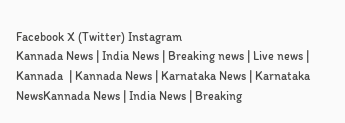Facebook X (Twitter) Instagram
Kannada News | India News | Breaking news | Live news | Kannada  | Kannada News | Karnataka News | Karnataka NewsKannada News | India News | Breaking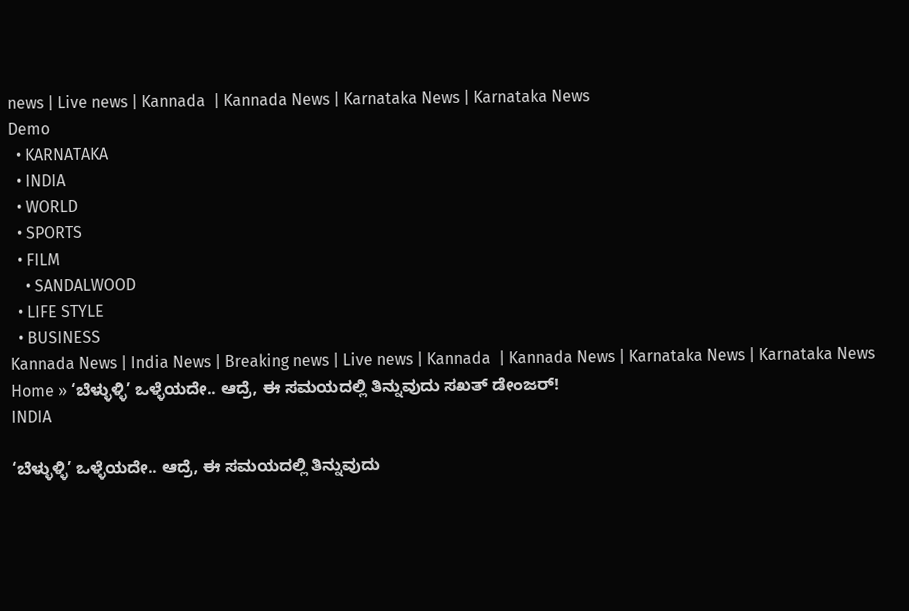news | Live news | Kannada  | Kannada News | Karnataka News | Karnataka News
Demo
  • KARNATAKA
  • INDIA
  • WORLD
  • SPORTS
  • FILM
    • SANDALWOOD
  • LIFE STYLE
  • BUSINESS
Kannada News | India News | Breaking news | Live news | Kannada  | Kannada News | Karnataka News | Karnataka News
Home » ‘ಬೆಳ್ಳುಳ್ಳಿ’ ಒಳ್ಳೆಯದೇ.. ಆದ್ರೆ, ಈ ಸಮಯದಲ್ಲಿ ತಿನ್ನುವುದು ಸಖತ್ ಡೇಂಜರ್!
INDIA

‘ಬೆಳ್ಳುಳ್ಳಿ’ ಒಳ್ಳೆಯದೇ.. ಆದ್ರೆ, ಈ ಸಮಯದಲ್ಲಿ ತಿನ್ನುವುದು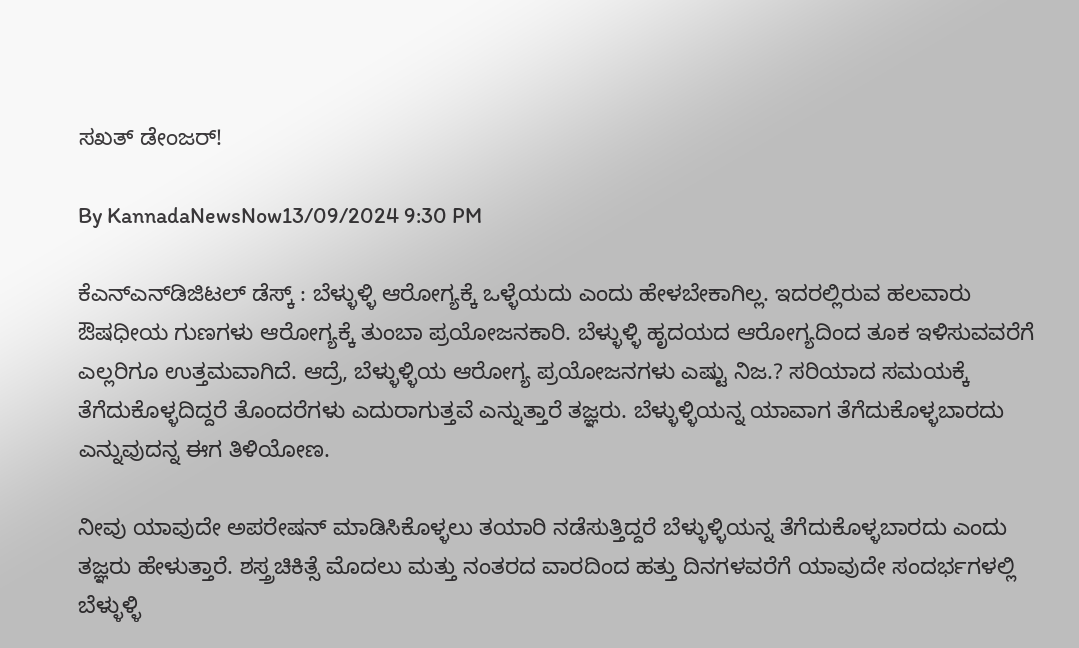ಸಖತ್ ಡೇಂಜರ್!

By KannadaNewsNow13/09/2024 9:30 PM

ಕೆಎನ್ಎನ್‍ಡಿಜಿಟಲ್ ಡೆಸ್ಕ್ : ಬೆಳ್ಳುಳ್ಳಿ ಆರೋಗ್ಯಕ್ಕೆ ಒಳ್ಳೆಯದು ಎಂದು ಹೇಳಬೇಕಾಗಿಲ್ಲ. ಇದರಲ್ಲಿರುವ ಹಲವಾರು ಔಷಧೀಯ ಗುಣಗಳು ಆರೋಗ್ಯಕ್ಕೆ ತುಂಬಾ ಪ್ರಯೋಜನಕಾರಿ. ಬೆಳ್ಳುಳ್ಳಿ ಹೃದಯದ ಆರೋಗ್ಯದಿಂದ ತೂಕ ಇಳಿಸುವವರೆಗೆ ಎಲ್ಲರಿಗೂ ಉತ್ತಮವಾಗಿದೆ. ಆದ್ರೆ, ಬೆಳ್ಳುಳ್ಳಿಯ ಆರೋಗ್ಯ ಪ್ರಯೋಜನಗಳು ಎಷ್ಟು ನಿಜ.? ಸರಿಯಾದ ಸಮಯಕ್ಕೆ ತೆಗೆದುಕೊಳ್ಳದಿದ್ದರೆ ತೊಂದರೆಗಳು ಎದುರಾಗುತ್ತವೆ ಎನ್ನುತ್ತಾರೆ ತಜ್ಞರು. ಬೆಳ್ಳುಳ್ಳಿಯನ್ನ ಯಾವಾಗ ತೆಗೆದುಕೊಳ್ಳಬಾರದು ಎನ್ನುವುದನ್ನ ಈಗ ತಿಳಿಯೋಣ.

ನೀವು ಯಾವುದೇ ಅಪರೇಷನ್ ಮಾಡಿಸಿಕೊಳ್ಳಲು ತಯಾರಿ ನಡೆಸುತ್ತಿದ್ದರೆ ಬೆಳ್ಳುಳ್ಳಿಯನ್ನ ತೆಗೆದುಕೊಳ್ಳಬಾರದು ಎಂದು ತಜ್ಞರು ಹೇಳುತ್ತಾರೆ. ಶಸ್ತ್ರಚಿಕಿತ್ಸೆ ಮೊದಲು ಮತ್ತು ನಂತರದ ವಾರದಿಂದ ಹತ್ತು ದಿನಗಳವರೆಗೆ ಯಾವುದೇ ಸಂದರ್ಭಗಳಲ್ಲಿ ಬೆಳ್ಳುಳ್ಳಿ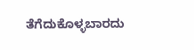ತೆಗೆದುಕೊಳ್ಳಬಾರದು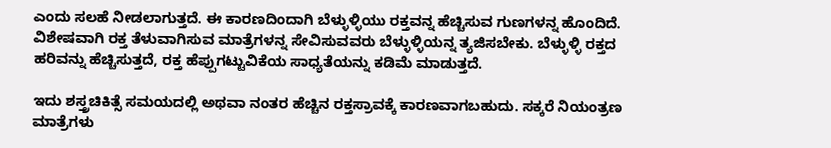ಎಂದು ಸಲಹೆ ನೀಡಲಾಗುತ್ತದೆ. ಈ ಕಾರಣದಿಂದಾಗಿ ಬೆಳ್ಳುಳ್ಳಿಯು ರಕ್ತವನ್ನ ಹೆಚ್ಚಿಸುವ ಗುಣಗಳನ್ನ ಹೊಂದಿದೆ. ವಿಶೇಷವಾಗಿ ರಕ್ತ ತೆಳುವಾಗಿಸುವ ಮಾತ್ರೆಗಳನ್ನ ಸೇವಿಸುವವರು ಬೆಳ್ಳುಳ್ಳಿಯನ್ನ ತ್ಯಜಿಸಬೇಕು. ಬೆಳ್ಳುಳ್ಳಿ ರಕ್ತದ ಹರಿವನ್ನು ಹೆಚ್ಚಿಸುತ್ತದೆ, ರಕ್ತ ಹೆಪ್ಪುಗಟ್ಟುವಿಕೆಯ ಸಾಧ್ಯತೆಯನ್ನು ಕಡಿಮೆ ಮಾಡುತ್ತದೆ.

ಇದು ಶಸ್ತ್ರಚಿಕಿತ್ಸೆ ಸಮಯದಲ್ಲಿ ಅಥವಾ ನಂತರ ಹೆಚ್ಚಿನ ರಕ್ತಸ್ರಾವಕ್ಕೆ ಕಾರಣವಾಗಬಹುದು. ಸಕ್ಕರೆ ನಿಯಂತ್ರಣ ಮಾತ್ರೆಗಳು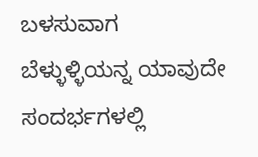ಬಳಸುವಾಗ ಬೆಳ್ಳುಳ್ಳಿಯನ್ನ ಯಾವುದೇ ಸಂದರ್ಭಗಳಲ್ಲಿ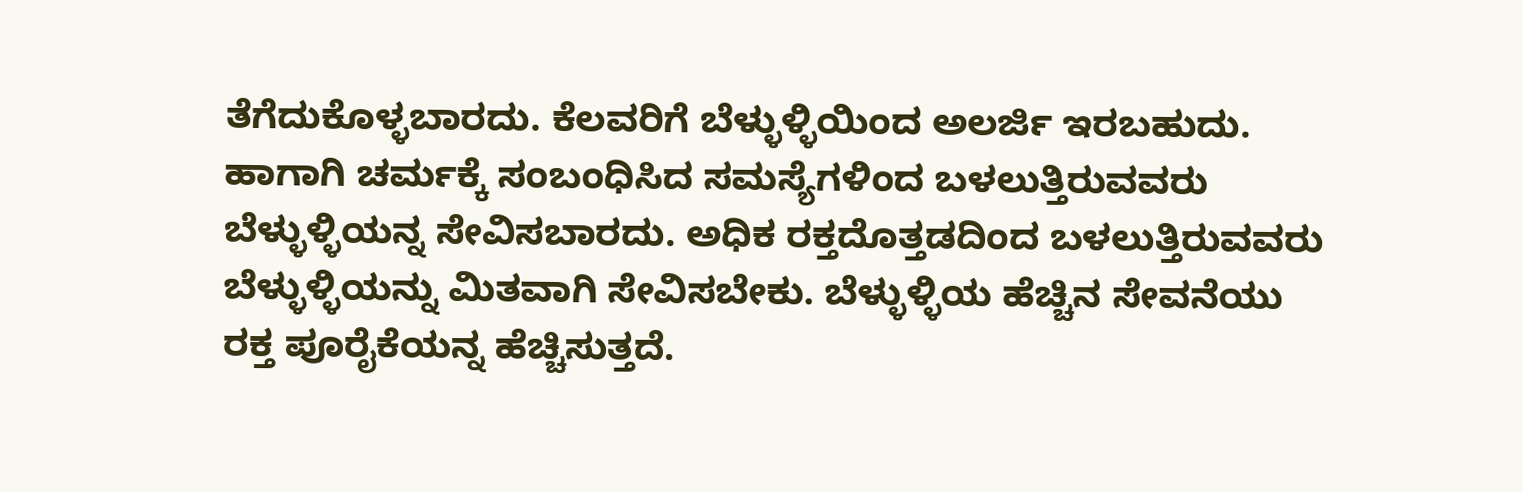ತೆಗೆದುಕೊಳ್ಳಬಾರದು. ಕೆಲವರಿಗೆ ಬೆಳ್ಳುಳ್ಳಿಯಿಂದ ಅಲರ್ಜಿ ಇರಬಹುದು. ಹಾಗಾಗಿ ಚರ್ಮಕ್ಕೆ ಸಂಬಂಧಿಸಿದ ಸಮಸ್ಯೆಗಳಿಂದ ಬಳಲುತ್ತಿರುವವರು ಬೆಳ್ಳುಳ್ಳಿಯನ್ನ ಸೇವಿಸಬಾರದು. ಅಧಿಕ ರಕ್ತದೊತ್ತಡದಿಂದ ಬಳಲುತ್ತಿರುವವರು ಬೆಳ್ಳುಳ್ಳಿಯನ್ನು ಮಿತವಾಗಿ ಸೇವಿಸಬೇಕು. ಬೆಳ್ಳುಳ್ಳಿಯ ಹೆಚ್ಚಿನ ಸೇವನೆಯು ರಕ್ತ ಪೂರೈಕೆಯನ್ನ ಹೆಚ್ಚಿಸುತ್ತದೆ.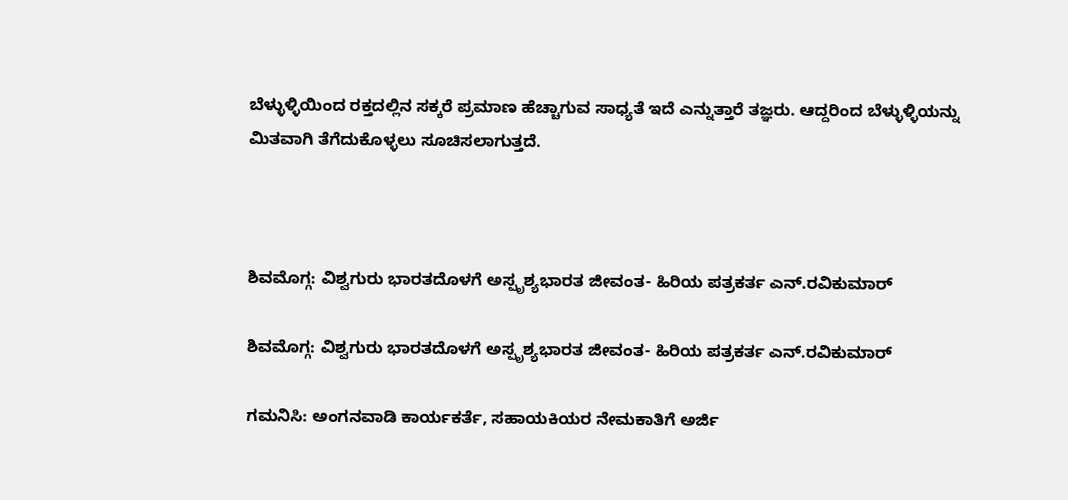ಬೆಳ್ಳುಳ್ಳಿಯಿಂದ ರಕ್ತದಲ್ಲಿನ ಸಕ್ಕರೆ ಪ್ರಮಾಣ ಹೆಚ್ಚಾಗುವ ಸಾಧ್ಯತೆ ಇದೆ ಎನ್ನುತ್ತಾರೆ ತಜ್ಞರು. ಆದ್ದರಿಂದ ಬೆಳ್ಳುಳ್ಳಿಯನ್ನು ಮಿತವಾಗಿ ತೆಗೆದುಕೊಳ್ಳಲು ಸೂಚಿಸಲಾಗುತ್ತದೆ.



ಶಿವಮೊಗ್ಗ: ವಿಶ್ವಗುರು ಭಾರತದೊಳಗೆ ಅಸ್ಪೃಶ್ಯಭಾರತ ಜೀವಂತ- ಹಿರಿಯ ಪತ್ರಕರ್ತ ಎನ್.ರವಿಕುಮಾರ್

ಶಿವಮೊಗ್ಗ: ವಿಶ್ವಗುರು ಭಾರತದೊಳಗೆ ಅಸ್ಪೃಶ್ಯಭಾರತ ಜೀವಂತ- ಹಿರಿಯ ಪತ್ರಕರ್ತ ಎನ್.ರವಿಕುಮಾರ್

ಗಮನಿಸಿ: ಅಂಗನವಾಡಿ ಕಾರ್ಯಕರ್ತೆ, ಸಹಾಯಕಿಯರ ನೇಮಕಾತಿಗೆ ಅರ್ಜಿ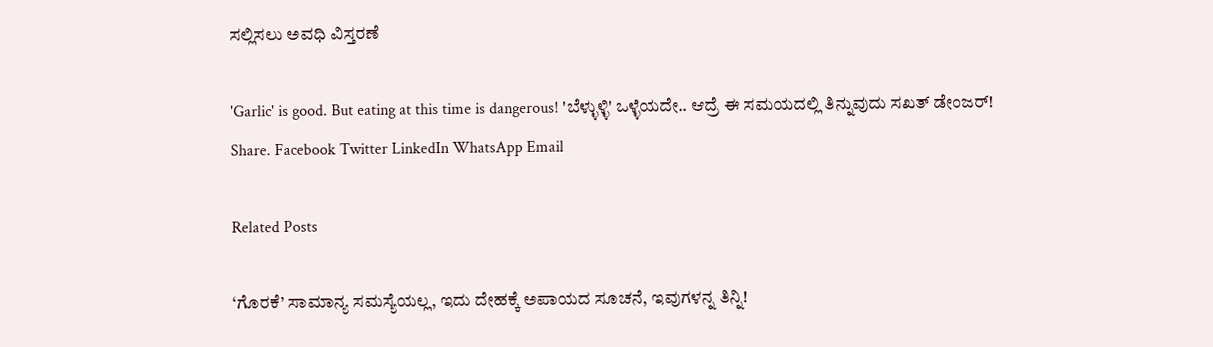ಸಲ್ಲಿಸಲು ಅವಧಿ ವಿಸ್ತರಣೆ

'Garlic' is good. But eating at this time is dangerous! 'ಬೆಳ್ಳುಳ್ಳಿ' ಒಳ್ಳೆಯದೇ.. ಆದ್ರೆ ಈ ಸಮಯದಲ್ಲಿ ತಿನ್ನುವುದು ಸಖತ್ ಡೇಂಜರ್!
Share. Facebook Twitter LinkedIn WhatsApp Email

Related Posts

‘ಗೊರಕೆ’ ಸಾಮಾನ್ಯ ಸಮಸ್ಯೆಯಲ್ಲ, ಇದು ದೇಹಕ್ಕೆ ಅಪಾಯದ ಸೂಚನೆ, ಇವುಗಳನ್ನ ತಿನ್ನಿ!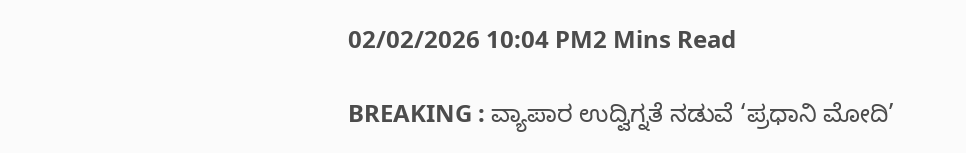02/02/2026 10:04 PM2 Mins Read

BREAKING : ವ್ಯಾಪಾರ ಉದ್ವಿಗ್ನತೆ ನಡುವೆ ‘ಪ್ರಧಾನಿ ಮೋದಿ’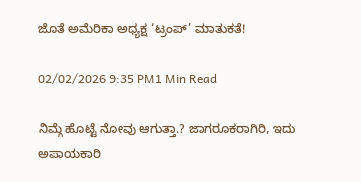ಜೊತೆ ಅಮೆರಿಕಾ ಅಧ್ಯಕ್ಷ ‘ಟ್ರಂಪ್’ ಮಾತುಕತೆ!

02/02/2026 9:35 PM1 Min Read

ನಿಮ್ಗೆ ಹೊಟ್ಟೆ ನೋವು ಆಗುತ್ತಾ.? ಜಾಗರೂಕರಾಗಿರಿ, ಇದು ಅಪಾಯಕಾರಿ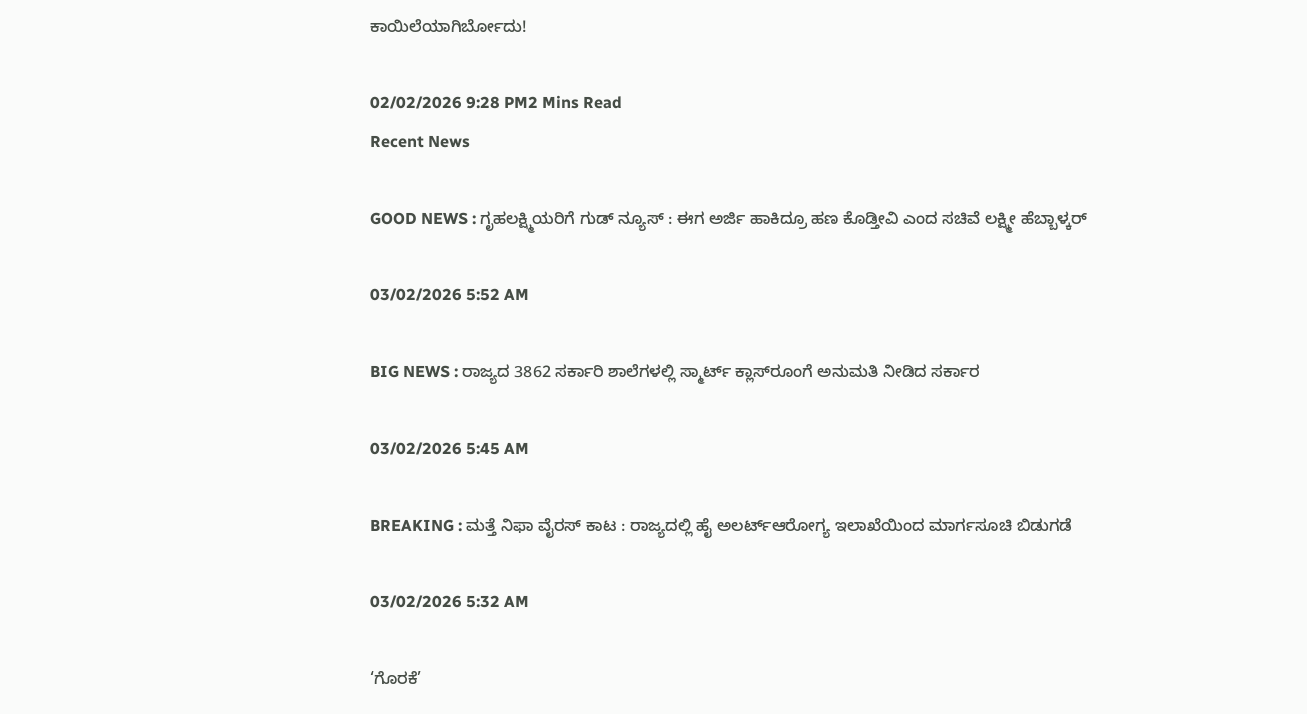ಕಾಯಿಲೆಯಾಗಿರ್ಬೋದು!

02/02/2026 9:28 PM2 Mins Read
Recent News

GOOD NEWS : ಗೃಹಲಕ್ಷ್ಮಿಯರಿಗೆ ಗುಡ್ ನ್ಯೂಸ್ : ಈಗ ಅರ್ಜಿ ಹಾಕಿದ್ರೂ ಹಣ ಕೊಡ್ತೀವಿ ಎಂದ ಸಚಿವೆ ಲಕ್ಷ್ಮೀ ಹೆಬ್ಬಾಳ್ಕರ್

03/02/2026 5:52 AM

BIG NEWS : ರಾಜ್ಯದ 3862 ಸರ್ಕಾರಿ ಶಾಲೆಗಳಲ್ಲಿ ಸ್ಮಾರ್ಟ್ ಕ್ಲಾಸ್‌ರೂಂಗೆ ಅನುಮತಿ ನೀಡಿದ ಸರ್ಕಾರ

03/02/2026 5:45 AM

BREAKING : ಮತ್ತೆ ನಿಫಾ ವೈರಸ್ ಕಾಟ : ರಾಜ್ಯದಲ್ಲಿ ಹೈ ಅಲರ್ಟ್ಆರೋಗ್ಯ ಇಲಾಖೆಯಿಂದ ಮಾರ್ಗಸೂಚಿ ಬಿಡುಗಡೆ

03/02/2026 5:32 AM

‘ಗೊರಕೆ’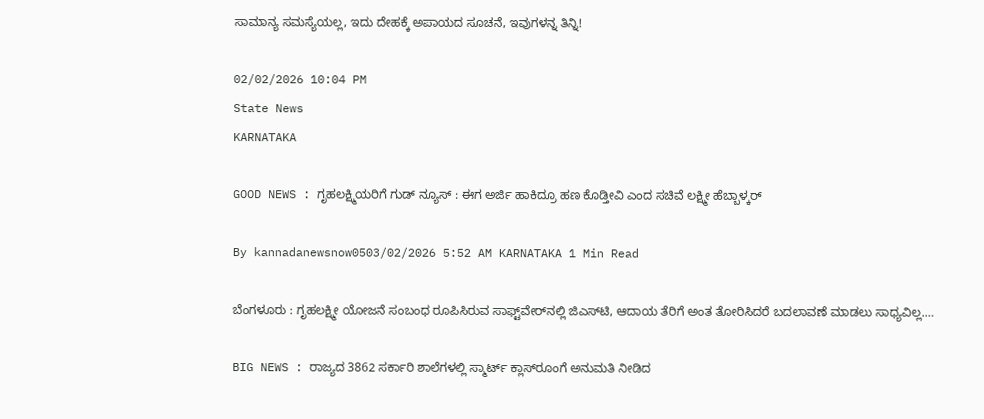ಸಾಮಾನ್ಯ ಸಮಸ್ಯೆಯಲ್ಲ, ಇದು ದೇಹಕ್ಕೆ ಅಪಾಯದ ಸೂಚನೆ, ಇವುಗಳನ್ನ ತಿನ್ನಿ!

02/02/2026 10:04 PM
State News
KARNATAKA

GOOD NEWS : ಗೃಹಲಕ್ಷ್ಮಿಯರಿಗೆ ಗುಡ್ ನ್ಯೂಸ್ : ಈಗ ಅರ್ಜಿ ಹಾಕಿದ್ರೂ ಹಣ ಕೊಡ್ತೀವಿ ಎಂದ ಸಚಿವೆ ಲಕ್ಷ್ಮೀ ಹೆಬ್ಬಾಳ್ಕರ್

By kannadanewsnow0503/02/2026 5:52 AM KARNATAKA 1 Min Read

ಬೆಂಗಳೂರು : ಗೃಹಲಕ್ಷ್ಮೀ ಯೋಜನೆ ಸಂಬಂಧ ರೂಪಿಸಿರುವ ಸಾಫ್ಟ್‌ವೇರ್‌ನಲ್ಲಿ ಜಿಎಸ್‌ಟಿ, ಆದಾಯ ತೆರಿಗೆ ಅಂತ ತೋರಿಸಿದರೆ ಬದಲಾವಣೆ ಮಾಡಲು ಸಾಧ್ಯವಿಲ್ಲ.…

BIG NEWS : ರಾಜ್ಯದ 3862 ಸರ್ಕಾರಿ ಶಾಲೆಗಳಲ್ಲಿ ಸ್ಮಾರ್ಟ್ ಕ್ಲಾಸ್‌ರೂಂಗೆ ಅನುಮತಿ ನೀಡಿದ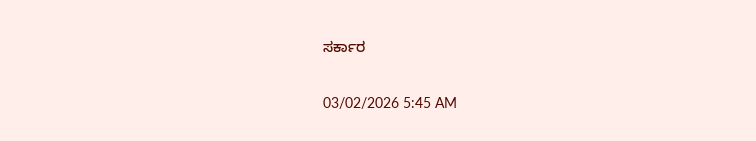ಸರ್ಕಾರ

03/02/2026 5:45 AM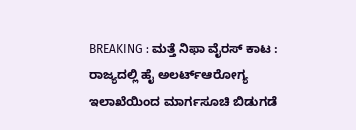BREAKING : ಮತ್ತೆ ನಿಫಾ ವೈರಸ್ ಕಾಟ : ರಾಜ್ಯದಲ್ಲಿ ಹೈ ಅಲರ್ಟ್ಆರೋಗ್ಯ ಇಲಾಖೆಯಿಂದ ಮಾರ್ಗಸೂಚಿ ಬಿಡುಗಡೆ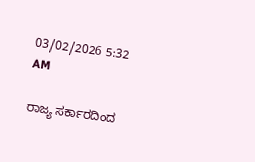03/02/2026 5:32 AM

ರಾಜ್ಯ ಸರ್ಕಾರದಿಂದ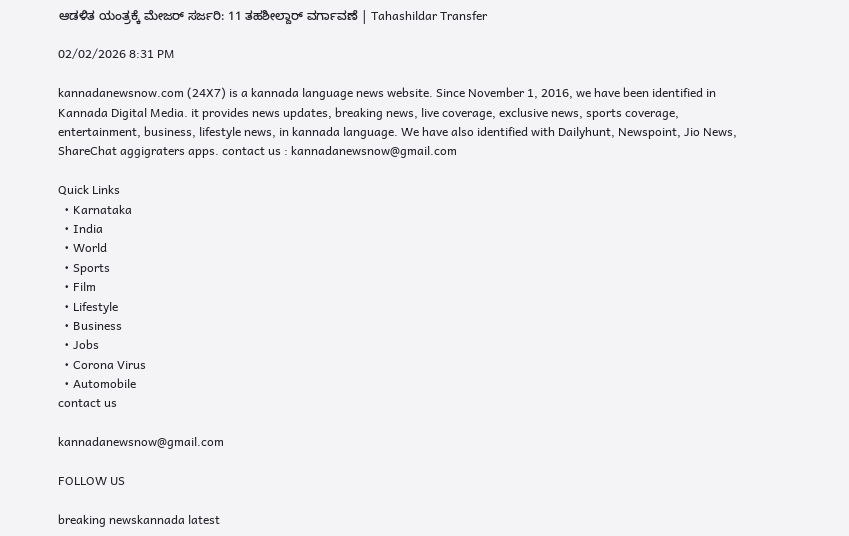ಆಡಳಿತ ಯಂತ್ರಕ್ಕೆ ಮೇಜರ್ ಸರ್ಜರಿ: 11 ತಹಶೀಲ್ದಾರ್ ವರ್ಗಾವಣೆ | Tahashildar Transfer

02/02/2026 8:31 PM

kannadanewsnow.com (24X7) is a kannada language news website. Since November 1, 2016, we have been identified in Kannada Digital Media. it provides news updates, breaking news, live coverage, exclusive news, sports coverage, entertainment, business, lifestyle news, in kannada language. We have also identified with Dailyhunt, Newspoint, Jio News, ShareChat aggigraters apps. contact us : kannadanewsnow@gmail.com

Quick Links
  • Karnataka
  • India
  • World
  • Sports
  • Film
  • Lifestyle
  • Business
  • Jobs
  • Corona Virus
  • Automobile
contact us

kannadanewsnow@gmail.com

FOLLOW US

breaking newskannada latest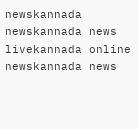newskannada newskannada news livekannada online newskannada news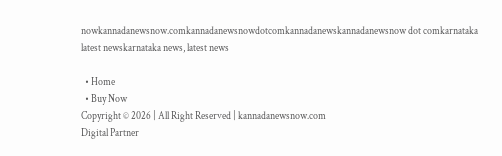nowkannadanewsnow.comkannadanewsnowdotcomkannadanewskannadanewsnow dot comkarnataka latest newskarnataka news, latest news

  • Home
  • Buy Now
Copyright © 2026 | All Right Reserved | kannadanewsnow.com
Digital Partner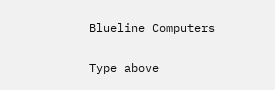Blueline Computers

Type above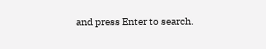and press Enter to search.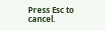Press Esc to cancel.